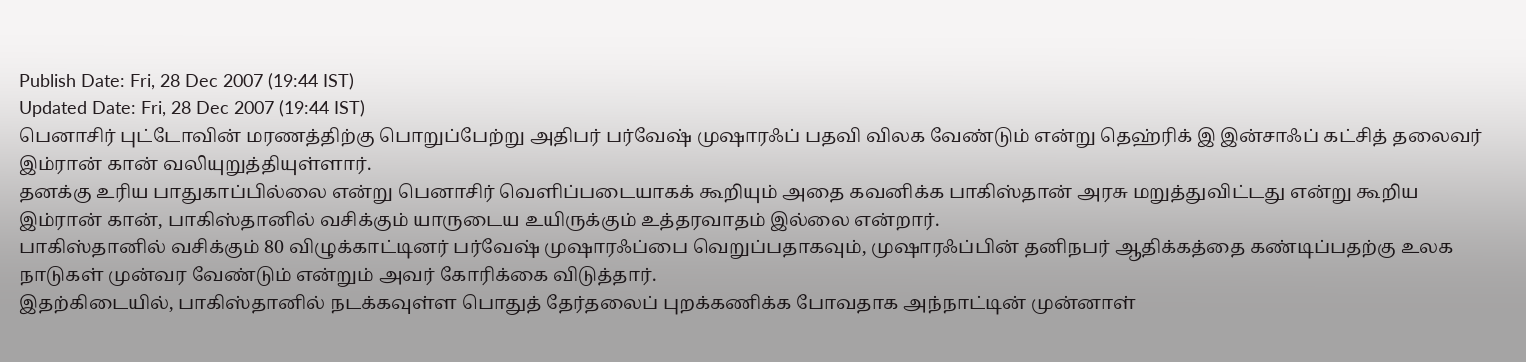Publish Date: Fri, 28 Dec 2007 (19:44 IST)
Updated Date: Fri, 28 Dec 2007 (19:44 IST)
பெனாசிர் புட்டோவின் மரணத்திற்கு பொறுப்பேற்று அதிபர் பர்வேஷ் முஷாரஃப் பதவி விலக வேண்டும் என்று தெஹ்ரிக் இ இன்சாஃப் கட்சித் தலைவர் இம்ரான் கான் வலியுறுத்தியுள்ளார்.
தனக்கு உரிய பாதுகாப்பில்லை என்று பெனாசிர் வெளிப்படையாகக் கூறியும் அதை கவனிக்க பாகிஸ்தான் அரசு மறுத்துவிட்டது என்று கூறிய இம்ரான் கான், பாகிஸ்தானில் வசிக்கும் யாருடைய உயிருக்கும் உத்தரவாதம் இல்லை என்றார்.
பாகிஸ்தானில் வசிக்கும் 80 விழுக்காட்டினர் பர்வேஷ் முஷாரஃப்பை வெறுப்பதாகவும், முஷாரஃப்பின் தனிநபர் ஆதிக்கத்தை கண்டிப்பதற்கு உலக நாடுகள் முன்வர வேண்டும் என்றும் அவர் கோரிக்கை விடுத்தார்.
இதற்கிடையில், பாகிஸ்தானில் நடக்கவுள்ள பொதுத் தேர்தலைப் புறக்கணிக்க போவதாக அந்நாட்டின் முன்னாள்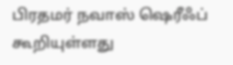பிரதமர் நவாஸ் ஷெரீஃப் கூறியுள்ளது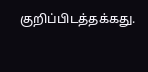குறிப்பிடத்தக்கது.